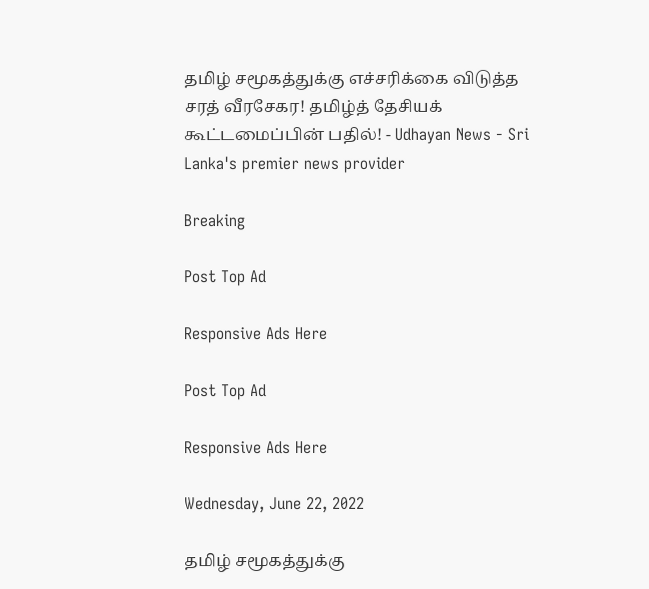தமிழ் சமூகத்துக்கு எச்சரிக்கை விடுத்த சரத் வீரசேகர! தமிழ்த் தேசியக் கூட்டமைப்பின் பதில்! - Udhayan News - Sri Lanka's premier news provider

Breaking

Post Top Ad

Responsive Ads Here

Post Top Ad

Responsive Ads Here

Wednesday, June 22, 2022

தமிழ் சமூகத்துக்கு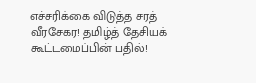எச்சரிக்கை விடுத்த சரத் வீரசேகர! தமிழ்த் தேசியக் கூட்டமைப்பின் பதில்!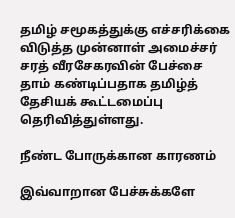தமிழ் சமூகத்துக்கு எச்சரிக்கை விடுத்த முன்னாள் அமைச்சர் சரத் வீரசேகரவின் பேச்சை தாம் கண்டிப்பதாக தமிழ்த் தேசியக் கூட்டமைப்பு தெரிவித்துள்ளது.

நீண்ட போருக்கான காரணம்

இவ்வாறான பேச்சுக்களே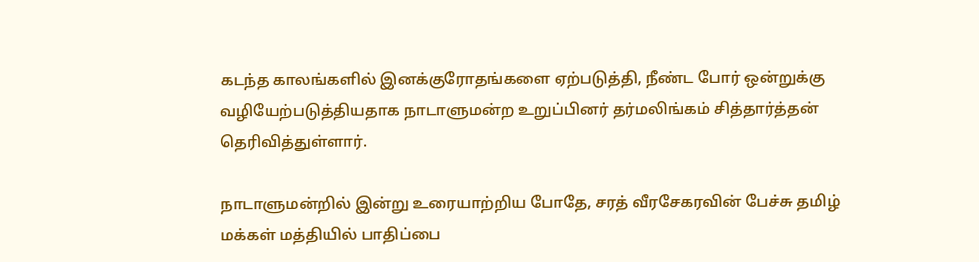கடந்த காலங்களில் இனக்குரோதங்களை ஏற்படுத்தி, நீண்ட போர் ஒன்றுக்கு வழியேற்படுத்தியதாக நாடாளுமன்ற உறுப்பினர் தர்மலிங்கம் சித்தார்த்தன் தெரிவித்துள்ளார்.

நாடாளுமன்றில் இன்று உரையாற்றிய போதே, சரத் வீரசேகரவின் பேச்சு தமிழ் மக்கள் மத்தியில் பாதிப்பை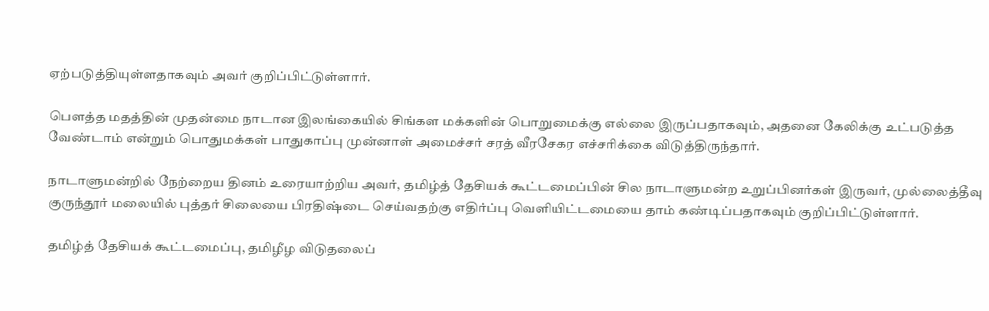ஏற்படுத்தியுள்ளதாகவும் அவர் குறிப்பிட்டுள்ளார்.

பௌத்த மதத்தின் முதன்மை நாடான இலங்கையில் சிங்கள மக்களின் பொறுமைக்கு எல்லை இருப்பதாகவும், அதனை கேலிக்கு உட்படுத்த வேண்டாம் என்றும் பொதுமக்கள் பாதுகாப்பு முன்னாள் அமைச்சர் சரத் வீரசேகர எச்சரிக்கை விடுத்திருந்தார்.

நாடாளுமன்றில் நேற்றைய தினம் உரையாற்றிய அவர், தமிழ்த் தேசியக் கூட்டமைப்பின் சில நாடாளுமன்ற உறுப்பினர்கள் இருவர், முல்லைத்தீவு குருந்தூர் மலையில் புத்தர் சிலையை பிரதிஷ்டை செய்வதற்கு எதிர்ப்பு வெளியிட்டமையை தாம் கண்டிப்பதாகவும் குறிப்பிட்டுள்ளார்.

தமிழ்த் தேசியக் கூட்டமைப்பு, தமிழீழ விடுதலைப்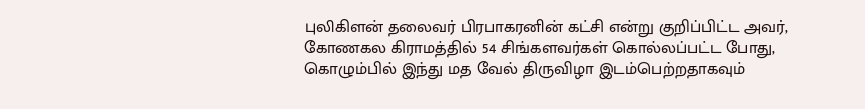புலிகிளன் தலைவர் பிரபாகரனின் கட்சி என்று குறிப்பிட்ட அவர், கோணகல கிராமத்தில் 54 சிங்களவர்கள் கொல்லப்பட்ட போது, கொழும்பில் இந்து மத வேல் திருவிழா இடம்பெற்றதாகவும்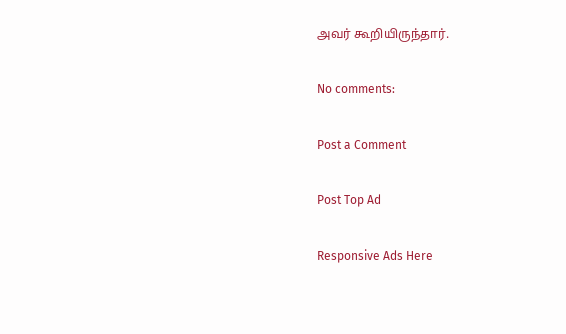அவர் கூறியிருந்தார்.

No comments:

Post a Comment

Post Top Ad

Responsive Ads Here